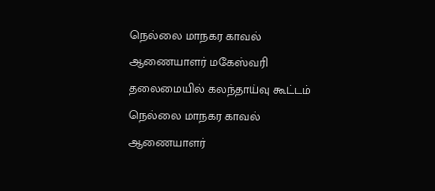நெல்லை மாநகர காவல் ஆணையாளர் மகேஸ்வரி தலைமையில் கலந்தாய்வு கூட்டம்
நெல்லை மாநகர காவல் ஆணையாளர்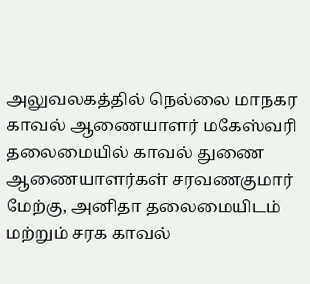அலுவலகத்தில் நெல்லை மாநகர காவல் ஆணையாளர் மகேஸ்வரி தலைமையில் காவல் துணை ஆணையாளர்கள் சரவணகுமார் மேற்கு, அனிதா தலைமையிடம் மற்றும் சரக காவல்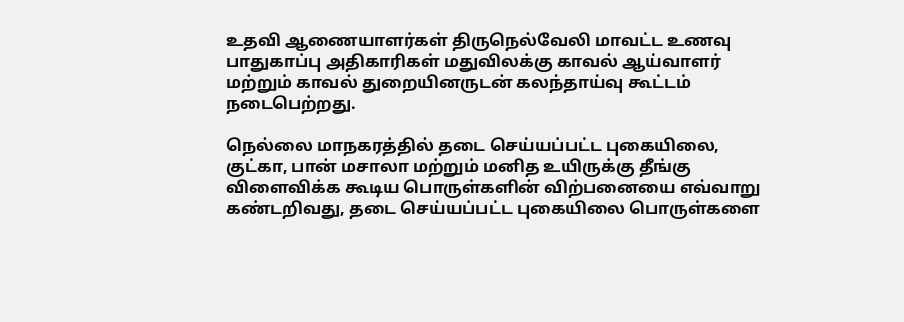உதவி ஆணையாளர்கள் திருநெல்வேலி மாவட்ட உணவு பாதுகாப்பு அதிகாரிகள் மதுவிலக்கு காவல் ஆய்வாளர் மற்றும் காவல் துறையினருடன் கலந்தாய்வு கூட்டம் நடைபெற்றது.

நெல்லை மாநகரத்தில் தடை செய்யப்பட்ட புகையிலை, குட்கா, பான் மசாலா மற்றும் மனித உயிருக்கு தீங்கு விளைவிக்க கூடிய பொருள்களின் விற்பனையை எவ்வாறு கண்டறிவது, தடை செய்யப்பட்ட புகையிலை பொருள்களை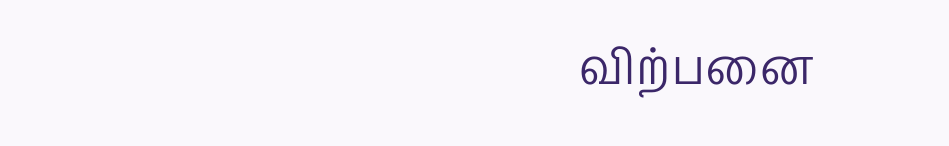விற்பனை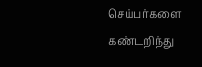செய்பர்களை கண்டறிந்து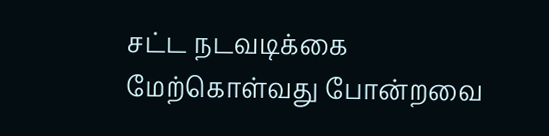சட்ட நடவடிக்கை மேற்கொள்வது போன்றவை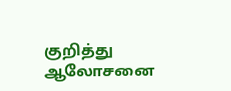குறித்து ஆலோசனை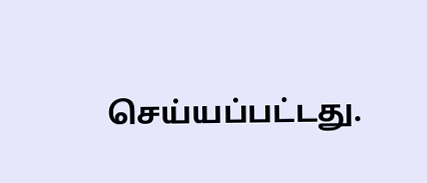செய்யப்பட்டது.